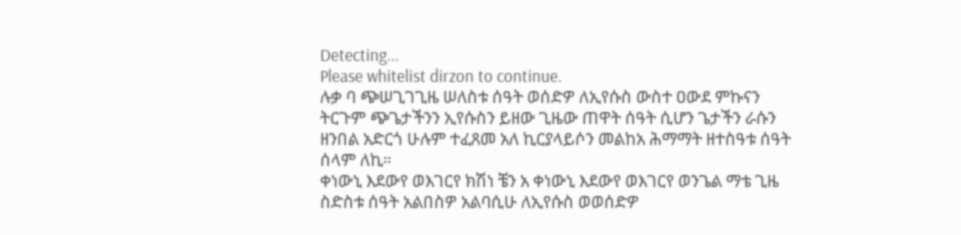Detecting...
Please whitelist dirzon to continue.
ሉቃ ባ ጭሠጊገጊዜ ሠለስቱ ሰዓት ወሰድዎ ለኢየሱስ ውስተ ዐውደ ምኩናን ትርጉም ጭጌታችንን ኢየሱስን ይዘው ጊዜው ጠዋት ሰዓት ሲሆን ጌታችን ራሱን ዘንበል አድርጎ ሁሉም ተፈጸመ አለ ኪርያላይሶን መልከአ ሕማማት ዘተስዓቱ ሰዓት ሰላም ለኪ።
ቀነውኒ እደውየ ወእገርየ ክሽነ ቼን አ ቀነውኒ እደውየ ወእገርየ ወንጌል ማቴ ጊዜ ስድስቱ ሰዓት አልበስዎ አልባሲሁ ለኢየሱስ ወወሰድዎ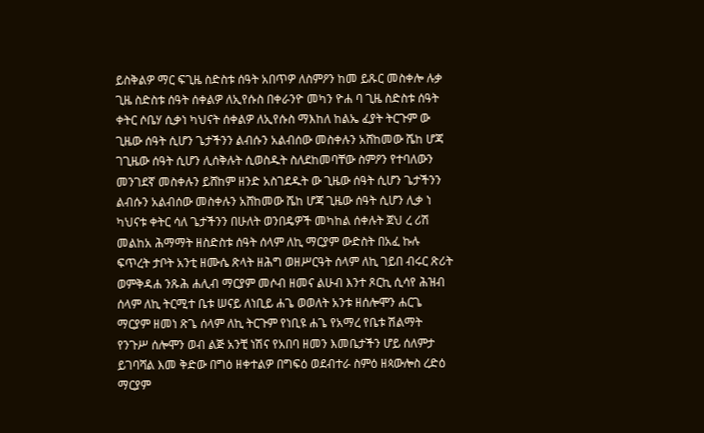ይስቅልዎ ማር ፍጊዜ ስድስቱ ሰዓት አበጥዎ ለስምዖን ከመ ይጹር መስቀሎ ሉቃ ጊዜ ስድስቱ ሰዓት ሰቀልዎ ለኢየሱስ በቀራንዮ መካን ዮሐ ባ ጊዜ ስድስቱ ሰዓት ቀትር ሶቤሃ ሲቃነ ካህናት ሰቀልዎ ለኢየሱስ ማእከለ ከልኤ ፈያት ትርጉም ው ጊዜው ሰዓት ሲሆን ጌታችንን ልብሱን አልብሰው መስቀሉን አሸከመው ሼከ ሆጃ ገጊዜው ሰዓት ሲሆን ሊሰቅሉት ሲወስዱት ስለደከመባቸው ስምዖን የተባለውን መንገደኛ መስቀሉን ይሸከም ዘንድ አስገደዱት ው ጊዜው ሰዓት ሲሆን ጌታችንን ልብሱን አልብሰው መስቀሉን አሸከመው ሼከ ሆጃ ጊዜው ሰዓት ሲሆን ሊቃ ነ ካህናቱ ቀትር ሳለ ጌታችንን በሁለት ወንበዴዎች መካከል ሰቀሉት ጀህ ረ ሪሽ መልከአ ሕማማት ዘስድስቱ ሰዓት ሰላም ለኪ ማርያም ውድስት በአፈ ኩሉ ፍጥረት ታቦት አንቲ ዘሙሴ ጽላት ዘሕግ ወዘሥርዓት ሰላም ለኪ ገይበ ብሩር ጽሪት ወምቅዳሐ ንጹሕ ሐሊብ ማርያም መሶብ ዘመና ልሁብ እንተ ጾርኪ ሲሳየ ሕዝብ ሰላም ለኪ ትርሚተ ቤቱ ሠናይ ለነቢይ ሐጌ ወወለት አንቱ ዘሰሎሞን ሐርጌ ማርያም ዘመነ ጽጌ ሰላም ለኪ ትርጉም የነቢዩ ሐጌ የአማረ የቤቱ ሽልማት የንጉሥ ሰሎሞን ወብ ልጅ አንቺ ነሽና የአበባ ዘመን እመቤታችን ሆይ ሰለምታ ይገባሻል እመ ቅድው በግዕ ዘቀተልዎ በግፍዕ ወደብተራ ስምዕ ዘጳውሎስ ረድዕ ማርያም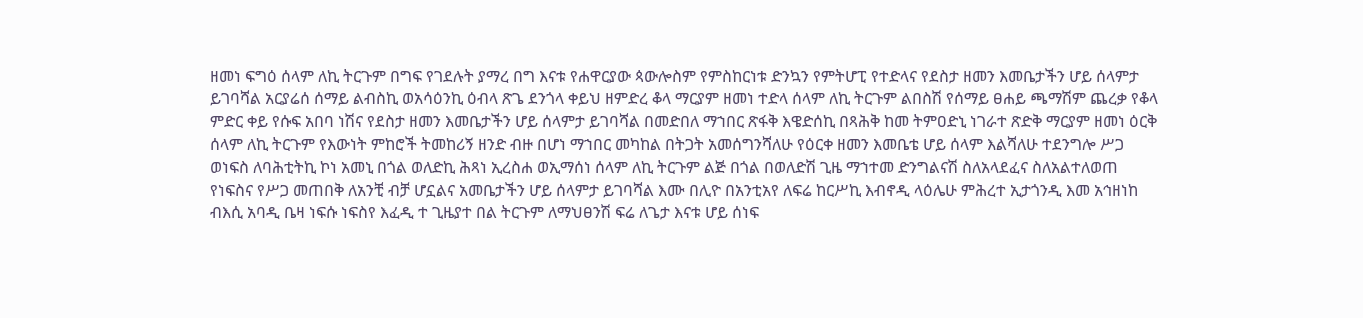ዘመነ ፍግዕ ሰላም ለኪ ትርጉም በግፍ የገደሉት ያማረ በግ እናቱ የሐዋርያው ጳውሎስም የምስከርነቱ ድንኳን የምትሆፒ የተድላና የደስታ ዘመን እመቤታችን ሆይ ሰላምታ ይገባሻል አርያሬሰ ሰማይ ልብስኪ ወአሳዕንኪ ዕብላ ጽጌ ደንጎላ ቀይህ ዘምድረ ቆላ ማርያም ዘመነ ተድላ ሰላም ለኪ ትርጉም ልበስሽ የሰማይ ፀሐይ ጫማሽም ጨረቃ የቆላ ምድር ቀይ የሱፍ አበባ ነሽና የደስታ ዘመን እመቤታችን ሆይ ሰላምታ ይገባሻል በመድበለ ማኀበር ጽፋቅ እዌድሰኪ በጻሕቅ ከመ ትምዐድኒ ነገራተ ጽድቅ ማርያም ዘመነ ዕርቅ ሰላም ለኪ ትርጉም የእውነት ምከሮች ትመከሪኝ ዘንድ ብዙ በሆነ ማኀበር መካከል በትጋት አመሰግንሻለሁ የዕርቀ ዘመን እመቤቴ ሆይ ሰላም እልሻለሁ ተደንግሎ ሥጋ ወነፍስ ለባሕቲትኪ ኮነ አመኒ በጎል ወለድኪ ሕጻነ ኢረስሐ ወኢማሰነ ሰላም ለኪ ትርጉም ልጅ በጎል በወለድሽ ጊዜ ማኀተመ ድንግልናሽ ስለአላደፈና ስለአልተለወጠ የነፍስና የሥጋ መጠበቅ ለአንቺ ብቻ ሆኗልና አመቤታችን ሆይ ሰላምታ ይገባሻል እሙ በሊዮ በአንቲአየ ለፍሬ ከርሥኪ እብኖዲ ላዕሌሁ ምሕረተ ኢታጎንዲ እመ አኅዘነከ ብእሲ አባዲ ቤዛ ነፍሱ ነፍስየ እፈዲ ተ ጊዜያተ በል ትርጉም ለማህፀንሽ ፍሬ ለጌታ እናቱ ሆይ ሰነፍ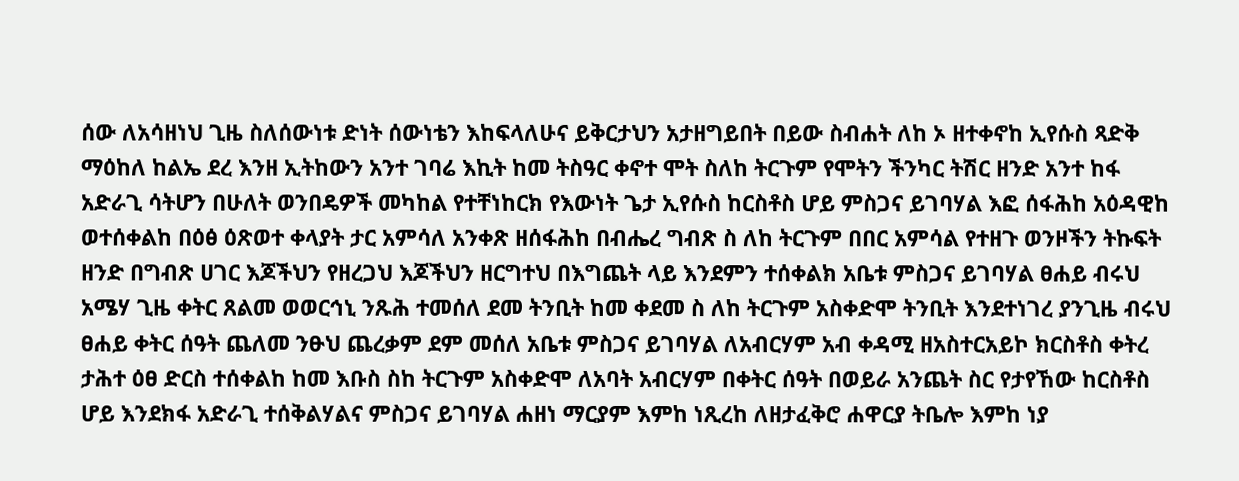ሰው ለአሳዘነህ ጊዜ ስለሰውነቱ ድነት ሰውነቴን እከፍላለሁና ይቅርታህን አታዘግይበት በይው ስብሐት ለከ ኦ ዘተቀኖከ ኢየሱስ ጻድቅ ማዕከለ ከልኤ ደረ እንዘ ኢትከውን አንተ ገባሬ እኪት ከመ ትስዓር ቀኖተ ሞት ስለከ ትርጉም የሞትን ችንካር ትሽር ዘንድ አንተ ከፋ አድራጊ ሳትሆን በሁለት ወንበዴዎች መካከል የተቸነከርክ የእውነት ጌታ ኢየሱስ ከርስቶስ ሆይ ምስጋና ይገባሃል እፎ ሰፋሕከ አዕዳዊከ ወተሰቀልከ በዕፅ ዕጽወተ ቀላያት ታር አምሳለ አንቀጽ ዘሰፋሕከ በብሔረ ግብጽ ስ ለከ ትርጉም በበር አምሳል የተዘጉ ወንዞችን ትኩፍት ዘንድ በግብጽ ሀገር እጆችህን የዘረጋህ እጆችህን ዘርግተህ በእግጨት ላይ እንደምን ተሰቀልክ አቤቱ ምስጋና ይገባሃል ፀሐይ ብሩህ አሜሃ ጊዜ ቀትር ጸልመ ወወርኅኒ ንጹሕ ተመሰለ ደመ ትንቢት ከመ ቀደመ ስ ለከ ትርጉም አስቀድሞ ትንቢት እንደተነገረ ያንጊዜ ብሩህ ፀሐይ ቀትር ሰዓት ጨለመ ንፁህ ጨረቃም ደም መሰለ አቤቱ ምስጋና ይገባሃል ለአብርሃም አብ ቀዳሚ ዘአስተርአይኮ ክርስቶስ ቀትረ ታሕተ ዕፀ ድርስ ተሰቀልከ ከመ እቡስ ስከ ትርጉም አስቀድሞ ለአባት አብርሃም በቀትር ሰዓት በወይራ አንጨት ስር የታየኸው ከርስቶስ ሆይ እንደክፋ አድራጊ ተሰቅልሃልና ምስጋና ይገባሃል ሐዘነ ማርያም እምከ ነጺረከ ለዘታፈቅሮ ሐዋርያ ትቤሎ እምከ ነያ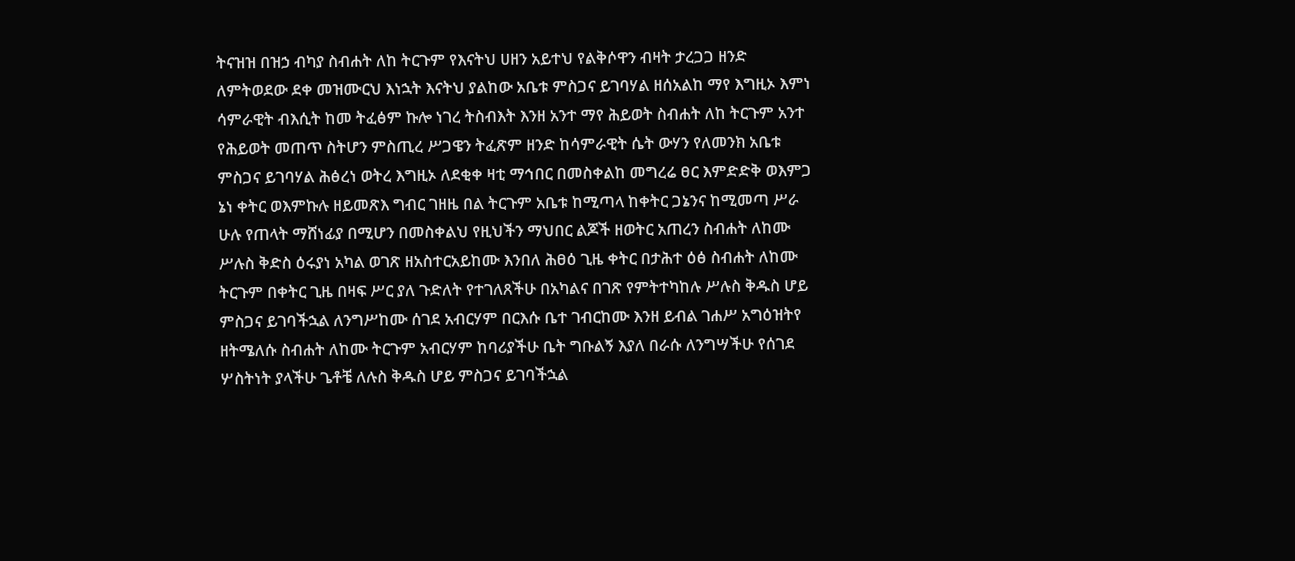ትናዝዝ በዝኃ ብካያ ስብሐት ለከ ትርጉም የእናትህ ሀዘን አይተህ የልቅሶዋን ብዛት ታረጋጋ ዘንድ ለምትወደው ደቀ መዝሙርህ እነኋት እናትህ ያልከው አቤቱ ምስጋና ይገባሃል ዘሰአልከ ማየ እግዚኦ እምነ ሳምራዊት ብእሲት ከመ ትፈፅም ኩሎ ነገረ ትስብእት እንዘ አንተ ማየ ሕይወት ስብሐት ለከ ትርጉም አንተ የሕይወት መጠጥ ስትሆን ምስጢረ ሥጋዌን ትፈጽም ዘንድ ከሳምራዊት ሴት ውሃን የለመንክ አቤቱ ምስጋና ይገባሃል ሕፅረነ ወትረ እግዚኦ ለደቂቀ ዛቲ ማኅበር በመስቀልከ መግረሬ ፀር እምድድቅ ወእምጋ ኔነ ቀትር ወእምኩሉ ዘይመጽእ ግብር ገዘዜ በል ትርጉም አቤቱ ከሚጣላ ከቀትር ጋኔንና ከሚመጣ ሥራ ሁሉ የጠላት ማሸነፊያ በሚሆን በመስቀልህ የዚህችን ማህበር ልጆች ዘወትር አጠረን ስብሐት ለከሙ ሥሉስ ቅድስ ዕሩያነ አካል ወገጽ ዘአስተርአይከሙ እንበለ ሕፀዕ ጊዜ ቀትር በታሕተ ዕፅ ስብሐት ለከሙ ትርጉም በቀትር ጊዜ በዛፍ ሥር ያለ ጉድለት የተገለጸችሁ በአካልና በገጽ የምትተካከሉ ሥሉስ ቅዱስ ሆይ ምስጋና ይገባችኋል ለንግሥከሙ ሰገደ አብርሃም በርእሱ ቤተ ገብርከሙ እንዘ ይብል ገሐሥ አግዕዝትየ ዘትሜለሱ ስብሐት ለከሙ ትርጉም አብርሃም ከባሪያችሁ ቤት ግቡልኝ እያለ በራሱ ለንግሣችሁ የሰገደ ሦስትነት ያላችሁ ጌቶቼ ለሉስ ቅዱስ ሆይ ምስጋና ይገባችኋል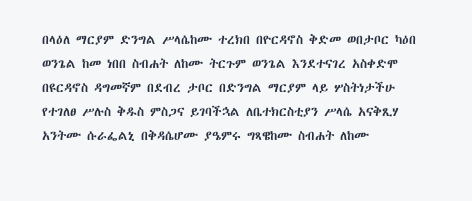በላዕለ ማርያም ድንግል ሥላሴከሙ ተረክበ በዮርዳኖስ ቅድመ ወበታቦር ካዕበ ወንጌል ከመ ነበበ ስብሐት ለከሙ ትርጉም ወንጌል እንደተናገረ አስቀድሞ በዩርዳኖስ ዳግመኛም በደብረ ታቦር በድንግል ማርያም ላይ ሦስትነታችሁ የተገለፀ ሥሉስ ቅዱስ ምስጋና ይገባችኋል ለቤተክርስቲያን ሥላሴ አናቅጺሃ አንትሙ ሱራፌልኒ በቅዳሴሆሙ ያዔምሩ ግጻዌከሙ ስብሐት ለከሙ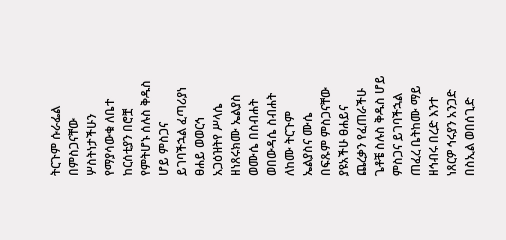ትርጉም ሱራፌል በምስጋናቸው ሦስትነታችሁን የማያሳውቁ ለቤተ ከርሰቲያን በሮቿ የምትሆኑ ሰሉስ ቅዱስ ሆይ ምስጋና ይገባችኋል ፈጣሪያነ ፀሐይ ወወርኅ አጋዕዝትየ ሥላሴ ዘነጸሩክሙ ኤልያስ ወሙሴ በስብሐት ወበውዳሴ ስብሐት ለከሙ ትርጉም ኤልያስና ሙሴ በፍጹም ምስጋናቸው ያዩአችሁ ፀሐይና ጨረቃን የፈጠራችሁ ጌቶቼ ስሉስ ቅዱስ ሆይ ምስጋና ይገባችኋል ጠፈረ ቤትከሙ ማይ ዘኅብሩ በረድ እንተ ነጸርዎ ኅሩያን አንጋድ በስኢል ወበሰጊድ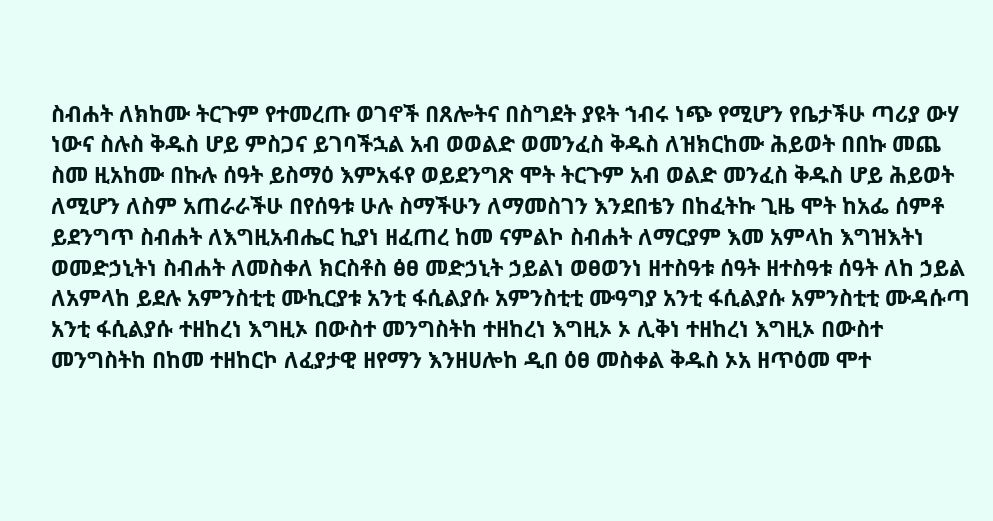ስብሐት ለክከሙ ትርጉም የተመረጡ ወገኖች በጸሎትና በስግደት ያዩት ኀብሩ ነጭ የሚሆን የቤታችሁ ጣሪያ ውሃ ነውና ስሉስ ቅዱስ ሆይ ምስጋና ይገባችኋል አብ ወወልድ ወመንፈስ ቅዱስ ለዝክርከሙ ሕይወት በበኩ መጨ ስመ ዚአከሙ በኩሉ ሰዓት ይስማዕ እምአፋየ ወይደንግጽ ሞት ትርጉም አብ ወልድ መንፈስ ቅዱስ ሆይ ሕይወት ለሚሆን ለስም አጠራራችሁ በየሰዓቱ ሁሉ ስማችሁን ለማመስገን እንደበቴን በከፈትኩ ጊዜ ሞት ከአፌ ሰምቶ ይደንግጥ ስብሐት ለእግዚአብሔር ኪያነ ዘፈጠረ ከመ ናምልኮ ስብሐት ለማርያም እመ አምላከ እግዝእትነ ወመድኃኒትነ ስብሐት ለመስቀለ ክርስቶስ ፅፀ መድኃኒት ኃይልነ ወፀወንነ ዘተስዓቱ ሰዓት ዘተስዓቱ ሰዓት ለከ ኃይል ለአምላከ ይደሉ አምንስቲቲ ሙኪርያቱ አንቲ ፋሲልያሱ አምንስቲቲ ሙዓግያ አንቲ ፋሲልያሱ አምንስቲቲ ሙዳሱጣ አንቲ ፋሲልያሱ ተዘከረነ እግዚኦ በውስተ መንግስትከ ተዘከረነ እግዚኦ ኦ ሊቅነ ተዘከረነ እግዚኦ በውስተ መንግስትከ በከመ ተዘከርኮ ለፈያታዊ ዘየማን እንዘሀሎከ ዲበ ዕፀ መስቀል ቅዱስ ኦአ ዘጥዕመ ሞተ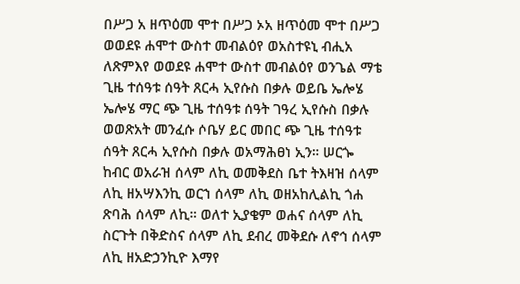በሥጋ አ ዘጥዕመ ሞተ በሥጋ ኦአ ዘጥዕመ ሞተ በሥጋ ወወደዩ ሐሞተ ውስተ መብልዕየ ወአስተዩኒ ብሒአ ለጽምእየ ወወደዩ ሐሞተ ውስተ መብልዕየ ወንጌል ማቴ ጊዜ ተሰዓቱ ሰዓት ጸርሓ ኢየሱስ በቃሉ ወይቤ ኤሎሄ ኤሎሄ ማር ጭ ጊዜ ተሰዓቱ ሰዓት ገዓረ ኢየሱስ በቃሉ ወወጽአት መንፈሱ ሶቤሃ ይር መበር ጭ ጊዜ ተሰዓቱ ሰዓት ጸርሓ ኢየሱስ በቃሉ ወአማሕፀነ ኢን። ሠርጐ ከብር ወአራዝ ሰላም ለኪ ወመቅደስ ቤተ ትእዛዝ ሰላም ለኪ ዘአሣእንኪ ወርኀ ሰላም ለኪ ወዘአከሊልኪ ጎሐ ጽባሕ ሰላም ለኪ። ወለተ ኢያቄም ወሐና ሰላም ለኪ ስርጉት በቅድስና ሰላም ለኪ ደብረ መቅደሱ ለኖኅ ሰላም ለኪ ዘአድኃንኪዮ እማየ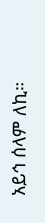አይኅ ሰላም ለኪ።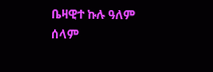ቤዛዊተ ኩሉ ዓለም ሰላም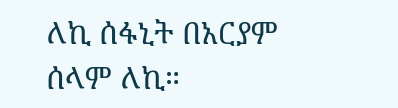ለኪ ሰፋኒት በአርያም ሰላም ለኪ።